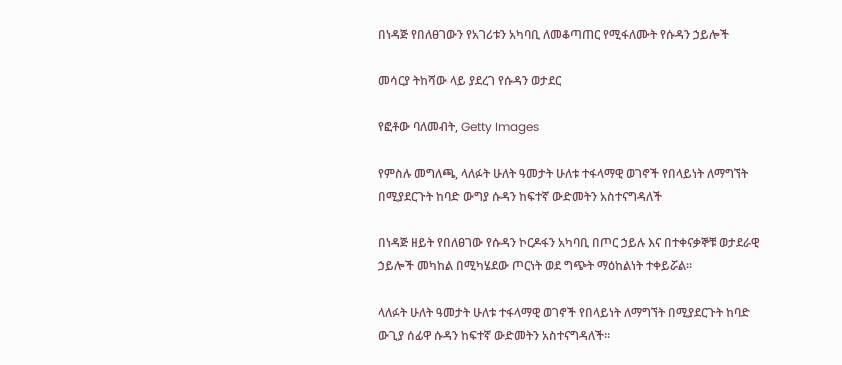በነዳጅ የበለፀገውን የአገሪቱን አካባቢ ለመቆጣጠር የሚፋለሙት የሱዳን ኃይሎች

መሳርያ ትከሻው ላይ ያደረገ የሱዳን ወታደር

የፎቶው ባለመብት, Getty Images

የምስሉ መግለጫ, ላለፉት ሁለት ዓመታት ሁለቱ ተፋላማዊ ወገኖች የበላይነት ለማግኘት በሚያደርጉት ከባድ ውግያ ሱዳን ከፍተኛ ውድመትን አስተናግዳለች

በነዳጅ ዘይት የበለፀገው የሱዳን ኮርዶፋን አካባቢ በጦር ኃይሉ እና በተቀናቃኞቹ ወታደራዊ ኃይሎች መካከል በሚካሄደው ጦርነት ወደ ግጭት ማዕከልነት ተቀይሯል።

ላለፉት ሁለት ዓመታት ሁለቱ ተፋላማዊ ወገኖች የበላይነት ለማግኘት በሚያደርጉት ከባድ ውጊያ ሰፊዋ ሱዳን ከፍተኛ ውድመትን አስተናግዳለች።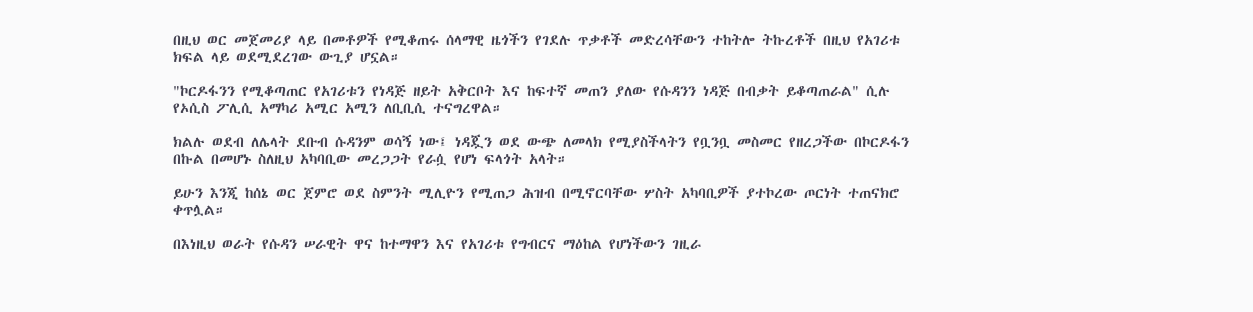በዚህ ወር መጀመሪያ ላይ በመቶዎች የሚቆጠሩ ሰላማዊ ዜጎችን የገደሉ ጥቃቶች መድረሳቸውን ተከትሎ ትኩረቶች በዚህ የአገሪቱ ክፍል ላይ ወደሚደረገው ውጊያ ሆኗል።

"ኮርዶፋንን የሚቆጣጠር የአገሪቱን የነዳጅ ዘይት አቅርቦት እና ከፍተኛ መጠን ያለው የሱዳንን ነዳጅ በብቃት ይቆጣጠራል" ሲሉ የኦሲስ ፖሊሲ አማካሪ አሚር አሚን ለቢቢሲ ተናግረዋል።

ክልሉ ወደብ ለሌላት ደቡብ ሱዳንም ወሳኝ ነው፤ ነዳጇን ወደ ውጭ ለመላክ የሚያስችላትን የቧንቧ መስመር የዘረጋችው በኮርዶፋን በኩል በመሆኑ ስለዚህ አካባቢው መረጋጋት የራሷ የሆነ ፍላጎት አላት።

ይሁን እንጂ ከሰኔ ወር ጀምሮ ወደ ስምንት ሚሊዮን የሚጠጋ ሕዝብ በሚኖርባቸው ሦስት አካባቢዎች ያተኮረው ጦርነት ተጠናክሮ ቀጥሏል።

በእነዚህ ወራት የሱዳን ሠራዊት ዋና ከተማዋን እና የአገሪቱ የግብርና ማዕከል የሆነችውን ገዚራ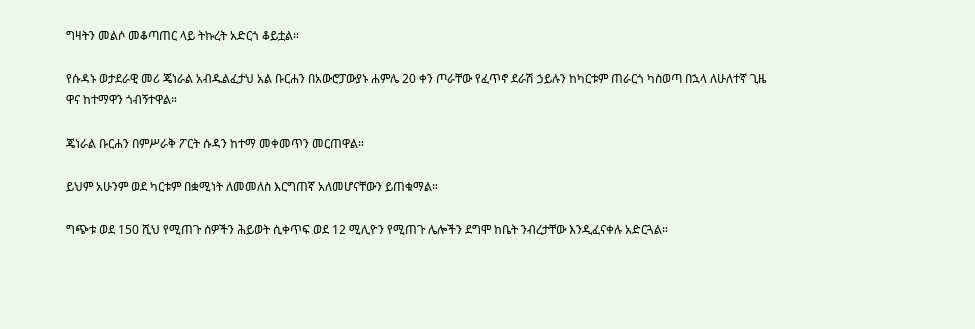ግዛትን መልሶ መቆጣጠር ላይ ትኩረት አድርጎ ቆይቷል።

የሱዳኑ ወታደራዊ መሪ ጄነራል አብዱልፈታህ አል ቡርሐን በአውሮፓውያኑ ሐምሌ 20 ቀን ጦራቸው የፈጥኖ ደራሽ ኃይሉን ከካርቱም ጠራርጎ ካስወጣ በኋላ ለሁለተኛ ጊዜ ዋና ከተማዋን ጎብኝተዋል።

ጄነራል ቡርሐን በምሥራቅ ፖርት ሱዳን ከተማ መቀመጥን መርጠዋል።

ይህም አሁንም ወደ ካርቱም በቋሚነት ለመመለስ እርግጠኛ አለመሆናቸውን ይጠቁማል።

ግጭቱ ወደ 150 ሺህ የሚጠጉ ሰዎችን ሕይወት ሲቀጥፍ ወደ 12 ሚሊዮን የሚጠጉ ሌሎችን ደግሞ ከቤት ንብረታቸው እንዲፈናቀሉ አድርጓል።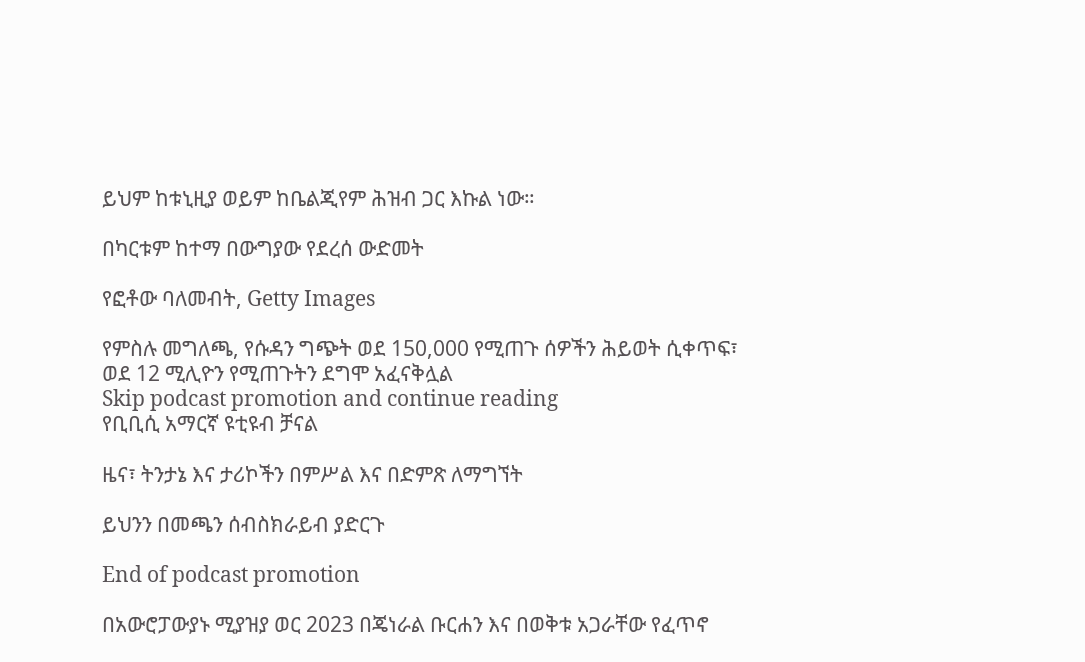ይህም ከቱኒዚያ ወይም ከቤልጂየም ሕዝብ ጋር እኩል ነው።

በካርቱም ከተማ በውግያው የደረሰ ውድመት

የፎቶው ባለመብት, Getty Images

የምስሉ መግለጫ, የሱዳን ግጭት ወደ 150,000 የሚጠጉ ሰዎችን ሕይወት ሲቀጥፍ፣ ወደ 12 ሚሊዮን የሚጠጉትን ደግሞ አፈናቅሏል
Skip podcast promotion and continue reading
የቢቢሲ አማርኛ ዩቲዩብ ቻናል

ዜና፣ ትንታኔ እና ታሪኮችን በምሥል እና በድምጽ ለማግኘት

ይህንን በመጫን ሰብስክራይብ ያድርጉ

End of podcast promotion

በአውሮፓውያኑ ሚያዝያ ወር 2023 በጄነራል ቡርሐን እና በወቅቱ አጋራቸው የፈጥኖ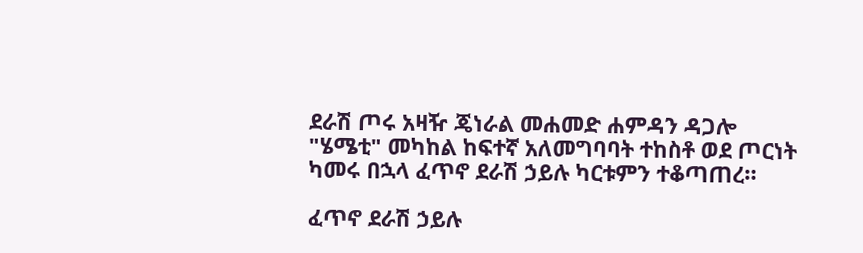ደራሽ ጦሩ አዛዥ ጄነራል መሐመድ ሐምዳን ዳጋሎ "ሄሜቲ" መካከል ከፍተኛ አለመግባባት ተከስቶ ወደ ጦርነት ካመሩ በኋላ ፈጥኖ ደራሽ ኃይሉ ካርቱምን ተቆጣጠረ።

ፈጥኖ ደራሽ ኃይሉ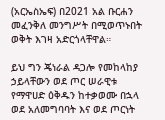(አርኤስኤፍ) በ2021 አል ቡርሐን መፈንቅለ መንግሥት በሚወጥኑበት ወቅት እገዛ አድርጎላቸዋል።

ይህ ግን ጄነራል ዳጋሎ የመከላከያ ኃይላቸውን ወደ ጦር ሠራዊቱ የማዋሀድ ዕቅዱን ከተቃወሙ በኋላ ወደ አለመግባባት እና ወደ ጦርነት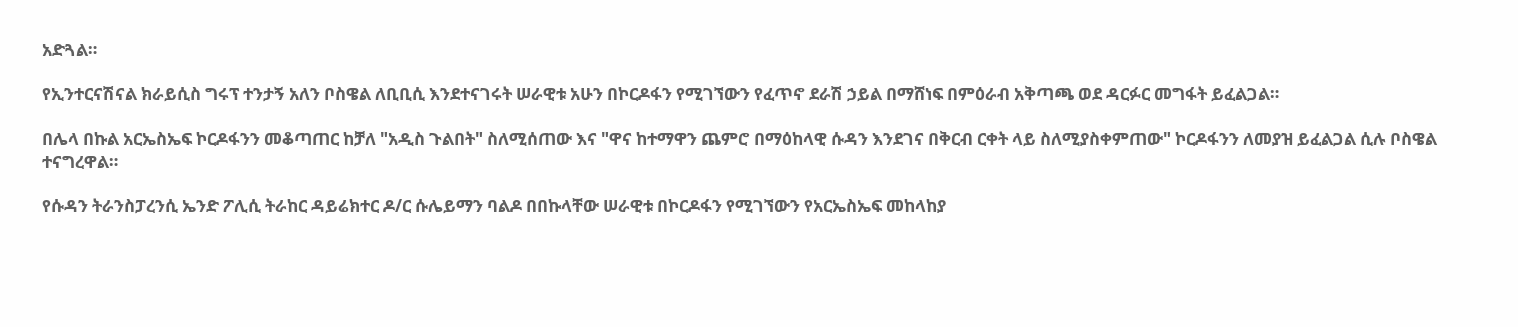አድጓል።

የኢንተርናሽናል ክራይሲስ ግሩፕ ተንታኝ አለን ቦስዌል ለቢቢሲ እንደተናገሩት ሠራዊቱ አሁን በኮርዶፋን የሚገኘውን የፈጥኖ ደራሽ ኃይል በማሸነፍ በምዕራብ አቅጣጫ ወደ ዳርፉር መግፋት ይፈልጋል።

በሌላ በኩል አርኤስኤፍ ኮርዶፋንን መቆጣጠር ከቻለ "አዲስ ጉልበት" ስለሚሰጠው እና "ዋና ከተማዋን ጨምሮ በማዕከላዊ ሱዳን እንደገና በቅርብ ርቀት ላይ ስለሚያስቀምጠው" ኮርዶፋንን ለመያዝ ይፈልጋል ሲሉ ቦስዌል ተናግረዋል።

የሱዳን ትራንስፓረንሲ ኤንድ ፖሊሲ ትራከር ዳይሬክተር ዶ/ር ሱሌይማን ባልዶ በበኩላቸው ሠራዊቱ በኮርዶፋን የሚገኘውን የአርኤስኤፍ መከላከያ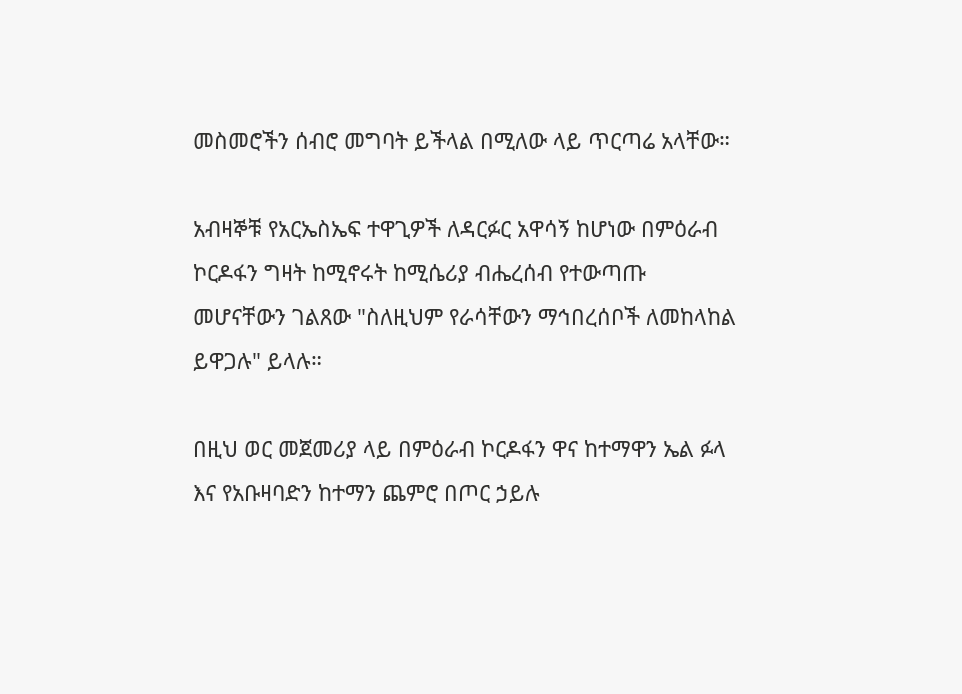መስመሮችን ሰብሮ መግባት ይችላል በሚለው ላይ ጥርጣሬ አላቸው።

አብዛኞቹ የአርኤስኤፍ ተዋጊዎች ለዳርፉር አዋሳኝ ከሆነው በምዕራብ ኮርዶፋን ግዛት ከሚኖሩት ከሚሴሪያ ብሔረሰብ የተውጣጡ መሆናቸውን ገልጸው "ስለዚህም የራሳቸውን ማኅበረሰቦች ለመከላከል ይዋጋሉ" ይላሉ።

በዚህ ወር መጀመሪያ ላይ በምዕራብ ኮርዶፋን ዋና ከተማዋን ኤል ፉላ እና የአቡዛባድን ከተማን ጨምሮ በጦር ኃይሉ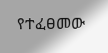የተፈፀመው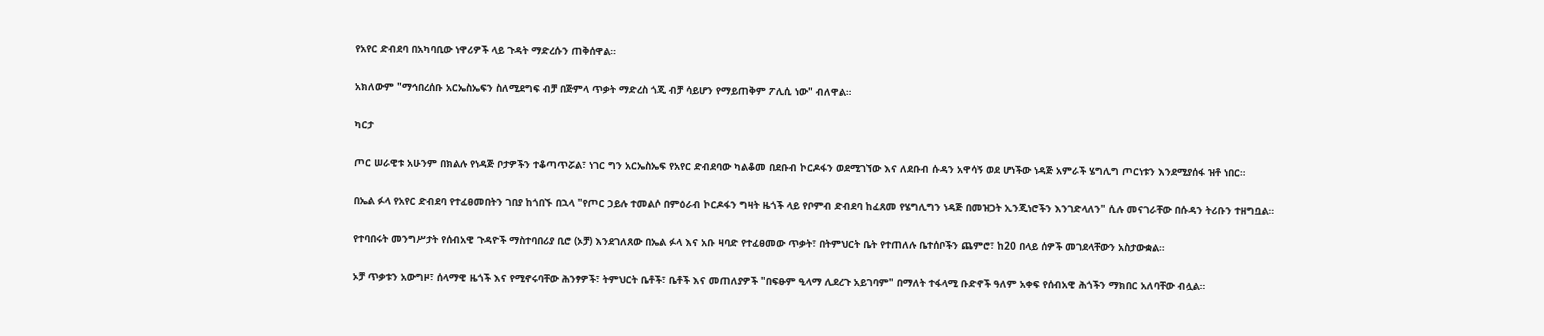የአየር ድብደባ በአካባቢው ነዋሪዎች ላይ ጉዳት ማድረሱን ጠቅሰዋል።

አክለውም "ማኅበረሰቡ አርኤስኤፍን ስለሚደግፍ ብቻ በጅምላ ጥቃት ማድረስ ጎጂ ብቻ ሳይሆን የማይጠቅም ፖሊሲ ነው" ብለዋል።

ካርታ

ጦር ሠራዊቱ አሁንም በክልሉ የነዳጅ ቦታዎችን ተቆጣጥሯል፣ ነገር ግን አርኤስኤፍ የአየር ድብደባው ካልቆመ በደቡብ ኮርዶፋን ወደሚገኘው እና ለደቡብ ሱዳን አዋሳኝ ወደ ሆነችው ነዳጅ አምራች ሄግሊግ ጦርነቱን እንደሚያሰፋ ዝቶ ነበር።

በኤል ፉላ የአየር ድብደባ የተፈፀመበትን ገበያ ከጎበኙ በኋላ "የጦር ኃይሉ ተመልሶ በምዕራብ ኮርዶፋን ግዛት ዜጎች ላይ የቦምብ ድብደባ ከፈጸመ የሄግሊግን ነዳጅ በመዝጋት ኢንጂነሮችን እንገድላለን" ሲሉ መናገራቸው በሱዳን ትሪቡን ተዘግቧል።

የተባበሩት መንግሥታት የሰብአዊ ጉዳዮች ማስተባበሪያ ቢሮ (ኦቻ) እንደገለጸው በኤል ፉላ እና አቡ ዛባድ የተፈፀመው ጥቃት፣ በትምህርት ቤት የተጠለሉ ቤተሰቦችን ጨምሮ፣ ከ20 በላይ ሰዎች መገደላቸውን አስታውቋል።

ኦቻ ጥቃቱን አውግዞ፣ ሰላማዊ ዜጎች እና የሚኖሩባቸው ሕንፃዎች፣ ትምህርት ቤቶች፣ ቤቶች እና መጠለያዎች "በፍፁም ዒላማ ሊደረጉ አይገባም" በማለት ተፋላሚ ቡድኖች ዓለም አቀፍ የሰብአዊ ሕጎችን ማክበር አለባቸው ብሏል።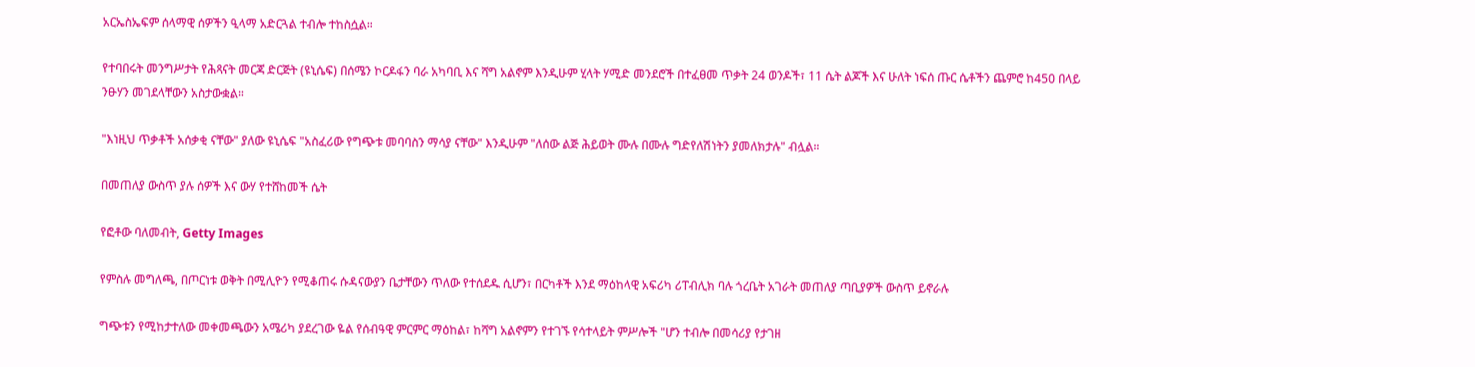አርኤስኤፍም ሰላማዊ ሰዎችን ዒላማ አድርጓል ተብሎ ተከስሷል።

የተባበሩት መንግሥታት የሕጻናት መርጃ ድርጅት (ዩኒሴፍ) በሰሜን ኮርዶፋን ባራ አካባቢ እና ሻግ አልኖም እንዲሁም ሂላት ሃሚድ መንደሮች በተፈፀመ ጥቃት 24 ወንዶች፣ 11 ሴት ልጆች እና ሁለት ነፍሰ ጡር ሴቶችን ጨምሮ ከ450 በላይ ንፁሃን መገደላቸውን አስታውቋል።

"እነዚህ ጥቃቶች አሰቃቂ ናቸው" ያለው ዩኒሴፍ "አስፈሪው የግጭቱ መባባስን ማሳያ ናቸው" እንዲሁም "ለሰው ልጅ ሕይወት ሙሉ በሙሉ ግድየለሽነትን ያመለክታሉ" ብሏል።

በመጠለያ ውስጥ ያሉ ሰዎች እና ውሃ የተሸከመች ሴት

የፎቶው ባለመብት, Getty Images

የምስሉ መግለጫ, በጦርነቱ ወቅት በሚሊዮን የሚቆጠሩ ሱዳናውያን ቤታቸውን ጥለው የተሰደዱ ሲሆን፣ በርካቶች እንደ ማዕከላዊ አፍሪካ ሪፐብሊክ ባሉ ጎረቤት አገራት መጠለያ ጣቢያዎች ውስጥ ይኖራሉ

ግጭቱን የሚከታተለው መቀመጫውን አሜሪካ ያደረገው ዬል የሰብዓዊ ምርምር ማዕከል፣ ከሻግ አልኖምን የተገኙ የሳተላይት ምሥሎች "ሆን ተብሎ በመሳሪያ የታገዘ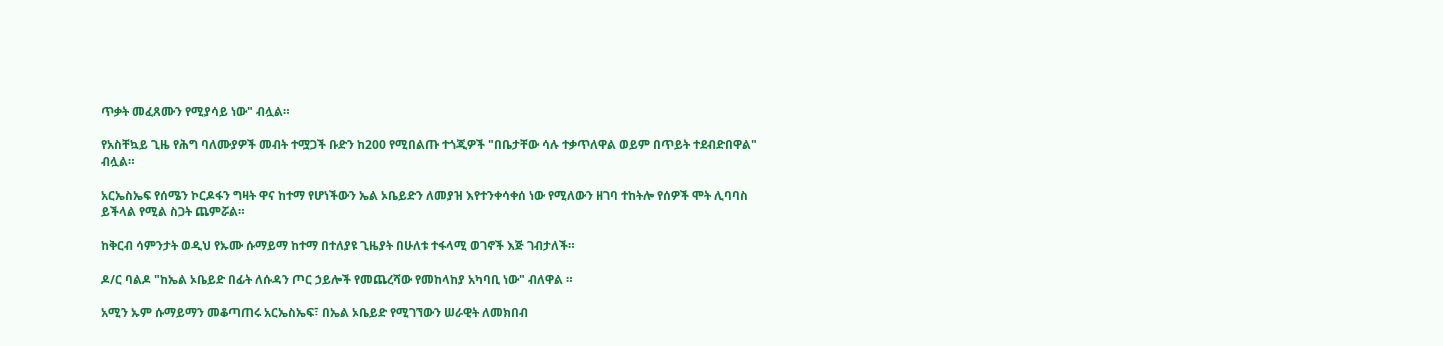ጥቃት መፈጸሙን የሚያሳይ ነው" ብሏል።

የአስቸኳይ ጊዜ የሕግ ባለሙያዎች መብት ተሟጋች ቡድን ከ200 የሚበልጡ ተጎጂዎች "በቤታቸው ሳሉ ተቃጥለዋል ወይም በጥይት ተደብድበዋል" ብሏል።

አርኤስኤፍ የሰሜን ኮርዶፋን ግዛት ዋና ከተማ የሆነችውን ኤል ኦቤይድን ለመያዝ እየተንቀሳቀሰ ነው የሚለውን ዘገባ ተከትሎ የሰዎች ሞት ሊባባስ ይችላል የሚል ስጋት ጨምሯል።

ከቅርብ ሳምንታት ወዲህ የኡሙ ሱማይማ ከተማ በተለያዩ ጊዜያት በሁለቱ ተፋላሚ ወገኖች እጅ ገብታለች።

ዶ/ር ባልዶ "ከኤል ኦቤይድ በፊት ለሱዳን ጦር ኃይሎች የመጨረሻው የመከላከያ አካባቢ ነው" ብለዋል ።

አሚን ኡም ሱማይማን መቆጣጠሩ አርኤስኤፍ፣ በኤል ኦቤይድ የሚገኘውን ሠራዊት ለመክበብ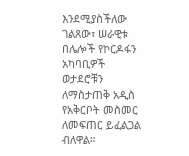እንደሚያስችለው ገልጸው፣ ሠራዊቱ በሌሎች የኮርዶፋን አካባቢዎች ወታደሮቹን ለማስታጠቅ አዲስ የአቅርቦት መስመር ለመፍጠር ይፈልጋል ብለዋል።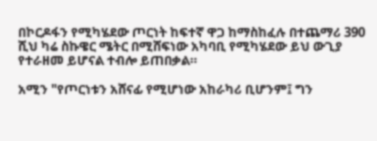በኮርዶፋን የሚካሄደው ጦርነት ከፍተኛ ዋጋ ከማስከፈሉ በተጨማሪ 390 ሺህ ካሬ ስኩዌር ሜትር በሚሸፍነው አካባቢ የሚካሄደው ይህ ውጊያ የተራዘመ ይሆናል ተብሎ ይጠበቃል።

አሚን "የጦርነቱን አሸናፊ የሚሆነው አከራካሪ ቢሆንም፤ ግን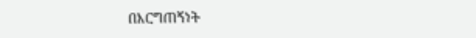በእርግጠኝነት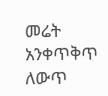መሬት አንቀጥቅጥ ለውጥ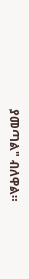ያመጣል" ብለዋል።